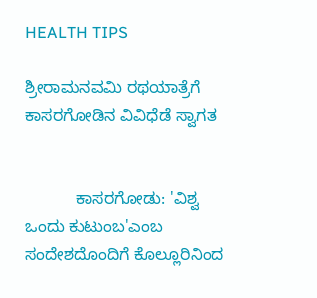HEALTH TIPS

ಶ್ರೀರಾಮನವಮಿ ರಥಯಾತ್ರೆಗೆ ಕಾಸರಗೋಡಿನ ವಿವಿಧೆಡೆ ಸ್ವಾಗತ


           ಕಾಸರಗೋಡು: 'ವಿಶ್ವ ಒಂದು ಕುಟುಂಬ'ಎಂಬ ಸಂದೇಶದೊಂದಿಗೆ ಕೊಲ್ಲೂರಿನಿಂದ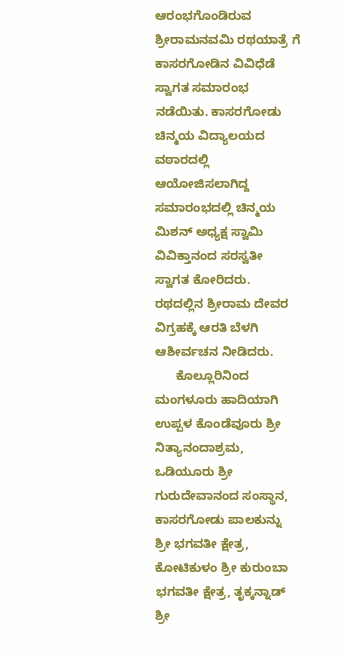ಆರಂಭಗೊಂಡಿರುವ ಶ್ರೀರಾಮನವಮಿ ರಥಯಾತ್ರೆ ಗೆ ಕಾಸರಗೋಡಿನ ವಿವಿಧೆಡೆ ಸ್ವಾಗತ ಸಮಾರಂಭ ನಡೆಯಿತು. ಕಾಸರಗೋಡು ಚಿನ್ಮಯ ವಿದ್ಯಾಲಯದ ವಠಾರದಲ್ಲಿ ಆಯೋಜಿಸಲಾಗಿದ್ದ ಸಮಾರಂಭದಲ್ಲಿ ಚಿನ್ಮಯ ಮಿಶನ್ ಅಧ್ಯಕ್ಷ ಸ್ವಾಮಿ ವಿವಿಕ್ತಾನಂದ ಸರಸ್ವತೀ ಸ್ವಾಗತ ಕೋರಿದರು. ರಥದಲ್ಲಿನ ಶ್ರೀರಾಮ ದೇವರ ವಿಗ್ರಹಕ್ಕೆ ಆರತಿ ಬೆಳಗಿ ಆಶೀರ್ವಚನ ನೀಡಿದರು.
      ಕೊಲ್ಲೂರಿನಿಂದ ಮಂಗಳೂರು ಹಾದಿಯಾಗಿ ಉಪ್ಪಳ ಕೊಂಡೆವೂರು ಶ್ರೀ ನಿತ್ಯಾನಂದಾಶ್ರಮ, ಒಡಿಯೂರು ಶ್ರೀ ಗುರುದೇವಾನಂದ ಸಂಸ್ಥಾನ, ಕಾಸರಗೋಡು ಪಾಲಕುನ್ನು ಶ್ರೀ ಭಗವತೀ ಕ್ಷೇತ್ರ, ಕೋಟಿಕುಳಂ ಶ್ರೀ ಕುರುಂಬಾ ಭಗವತೀ ಕ್ಷೇತ್ರ, ತೃಕ್ಕನ್ನಾಡ್ ಶ್ರೀ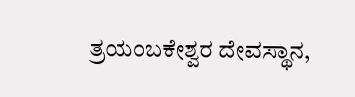ತ್ರಯಂಬಕೇಶ್ವರ ದೇವಸ್ಥಾನ,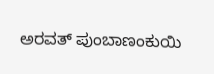ಅರವತ್ ಪುಂಬಾಣಂಕುಯಿ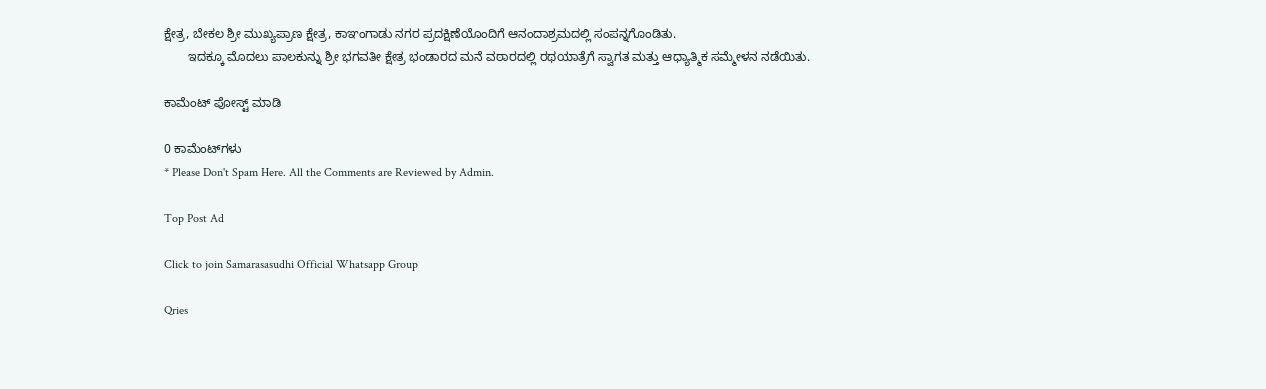ಕ್ಷೇತ್ರ, ಬೇಕಲ ಶ್ರೀ ಮುಖ್ಯಪ್ರಾಣ ಕ್ಷೇತ್ರ, ಕಾಞಂಗಾಡು ನಗರ ಪ್ರದಕ್ಷಿಣೆಯೊಂದಿಗೆ ಆನಂದಾಶ್ರಮದಲ್ಲಿ ಸಂಪನ್ನಗೊಂಡಿತು.
       ಇದಕ್ಕೂ ಮೊದಲು ಪಾಲಕುನ್ನು ಶ್ರೀ ಭಗವತೀ ಕ್ಷೇತ್ರ ಭಂಡಾರದ ಮನೆ ವಠಾರದಲ್ಲಿ ರಥಯಾತ್ರೆಗೆ ಸ್ವಾಗತ ಮತ್ತು ಆಧ್ಯಾತ್ಮಿಕ ಸಮ್ಮೇಳನ ನಡೆಯಿತು.

ಕಾಮೆಂಟ್‌‌ ಪೋಸ್ಟ್‌ ಮಾಡಿ

0 ಕಾಮೆಂಟ್‌ಗಳು
* Please Don't Spam Here. All the Comments are Reviewed by Admin.

Top Post Ad

Click to join Samarasasudhi Official Whatsapp Group

Qries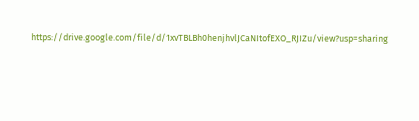https://drive.google.com/file/d/1xvTBLBh0henjhvlJCaNItofEXO_RJIZu/view?usp=sharing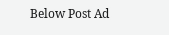Below Post Ad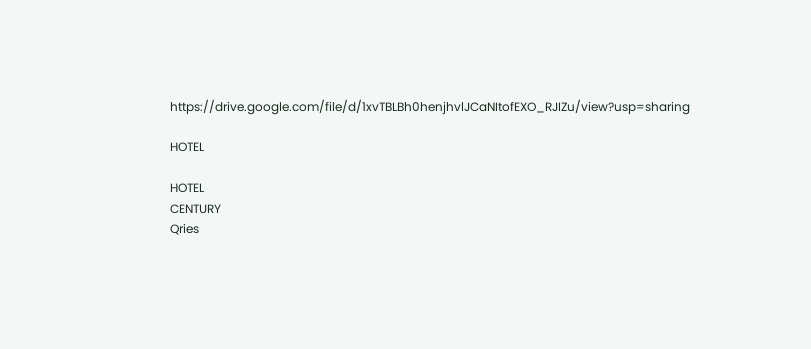https://drive.google.com/file/d/1xvTBLBh0henjhvlJCaNItofEXO_RJIZu/view?usp=sharing

HOTEL

HOTEL
CENTURY
Qries